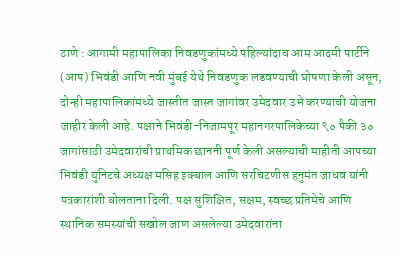ठाणे : आगामी महापालिका निवडणुकांमध्ये पहिल्यांदाच आम आदमी पार्टीने (आप) भिवंडी आणि नवी मुंबई येथे निवडणुक लडवण्याची घोषणा केली असून, दोन्ही महापालिकांमध्ये जास्तीत जास्त जागांवर उमेदवार उभे करण्याची योजना जाहीर केली आहे. पक्षाने भिवंडी-निजामपूर महानगरपालिकेच्या ९० पैकी ३० जागांसाठी उमेदवारांची प्राथमिक छाननी पूर्ण केली असल्याची माहीती आपच्या भिवंडी युनिटचे अध्यक्ष मसिह इक्बाल आणि सरचिटणीस हनुमंत जाधव यांनी पत्रकारांशी बोलताना दिली. पक्ष सुशिक्षित, सक्षम, स्वच्छ प्रतिमेचे आणि स्थानिक समस्यांची सखोल जाण असलेल्या उमेदवारांना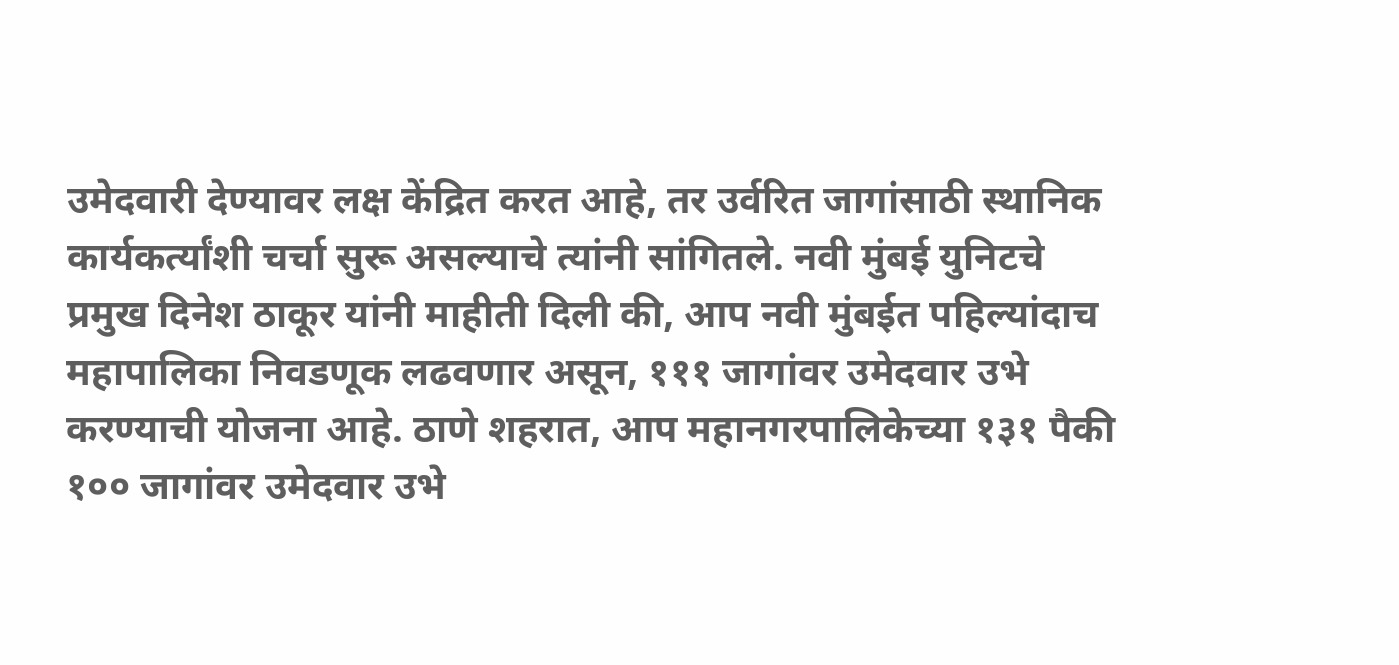उमेदवारी देण्यावर लक्ष केंद्रित करत आहे, तर उर्वरित जागांसाठी स्थानिक कार्यकर्त्यांशी चर्चा सुरू असल्याचे त्यांनी सांगितले. नवी मुंबई युनिटचे प्रमुख दिनेश ठाकूर यांनी माहीती दिली की, आप नवी मुंबईत पहिल्यांदाच महापालिका निवडणूक लढवणार असून, १११ जागांवर उमेदवार उभे करण्याची योजना आहे. ठाणे शहरात, आप महानगरपालिकेच्या १३१ पैकी १०० जागांवर उमेदवार उभे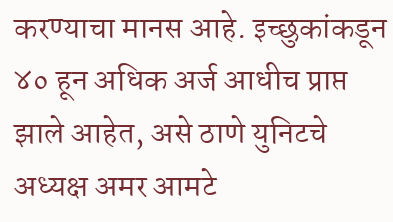करण्याचा मानस आहे. इच्छुकांकडून ४० हून अधिक अर्ज आधीच प्राप्त झाले आहेत, असे ठाणे युनिटचे अध्यक्ष अमर आमटे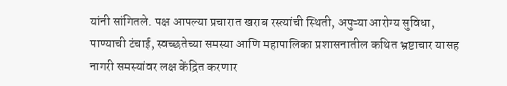यांनी सांगितले. पक्ष आपल्या प्रचारात खराब रस्त्यांची स्थिती, अपुऱ्या आरोग्य सुविधा, पाण्याची टंचाई, स्वच्छतेच्या समस्या आणि महापालिका प्रशासनातील कथित भ्रष्टाचार यासह नागरी समस्यांवर लक्ष केंद्रित करणार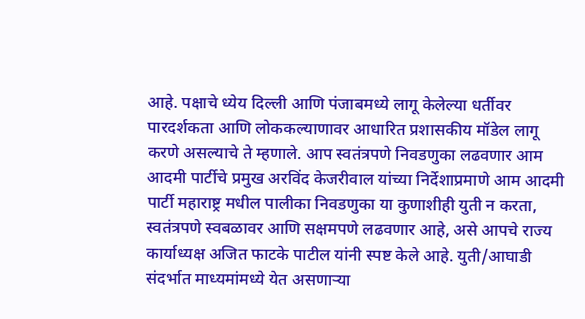आहे. पक्षाचे ध्येय दिल्ली आणि पंजाबमध्ये लागू केलेल्या धर्तीवर पारदर्शकता आणि लोककल्याणावर आधारित प्रशासकीय मॉडेल लागू करणे असल्याचे ते म्हणाले. आप स्वतंत्रपणे निवडणुका लढवणार आम आदमी पार्टीचे प्रमुख अरविंद केजरीवाल यांच्या निर्देशाप्रमाणे आम आदमी पार्टी महाराष्ट्र मधील पालीका निवडणुका या कुणाशीही युती न करता, स्वतंत्रपणे स्वबळावर आणि सक्षमपणे लढवणार आहे, असे आपचे राज्य कार्याध्यक्ष अजित फाटके पाटील यांनी स्पष्ट केले आहे. युती/आघाडी संदर्भात माध्यमांमध्ये येत असणाऱ्या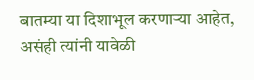बातम्या या दिशाभूल करणाऱ्या आहेत, असंही त्यांनी यावेळी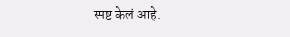स्पष्ट केलं आहे.